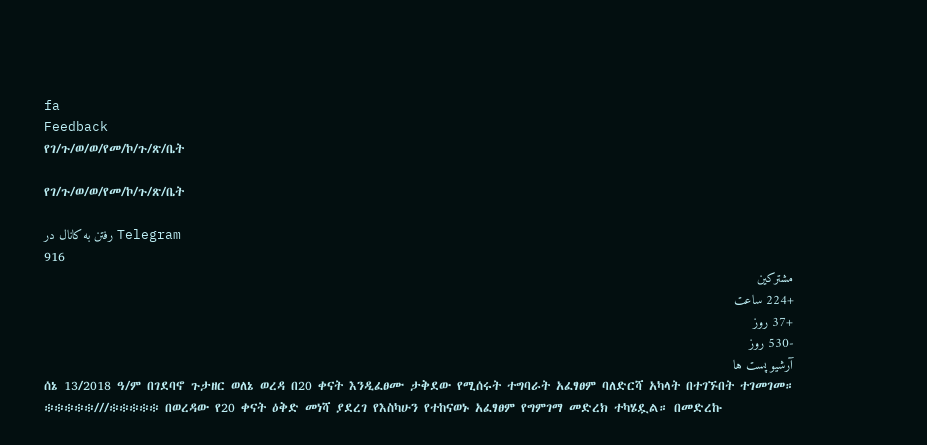fa
Feedback
የገ/ጉ/ወ/ወ/የመ/ኮ/ጉ/ጽ/ቤት

የገ/ጉ/ወ/ወ/የመ/ኮ/ጉ/ጽ/ቤት

رفتن به کانال در Telegram
916
مشترکین
+224 ساعت
+37 روز
-530 روز
آرشیو پست ها
ሰኔ 13/2018 ዓ/ም በገደባኖ ጉታዘር ወለኔ ወረዳ በ20 ቀናት እንዲፈፀሙ ታቅደው የሚሰሩት ተግባራት አፈፃፀም ባለድርሻ አካላት በተገኙበት ተገመገመ። ፨፨፨፨፨///፨፨፨፨፨ በወረዳው የ20 ቀናት ዕቅድ መነሻ ያደረገ የእስካሁን የተከናወኑ አፈፃፀም የግምገማ መድረክ ተካሄዷል። በመድረኩ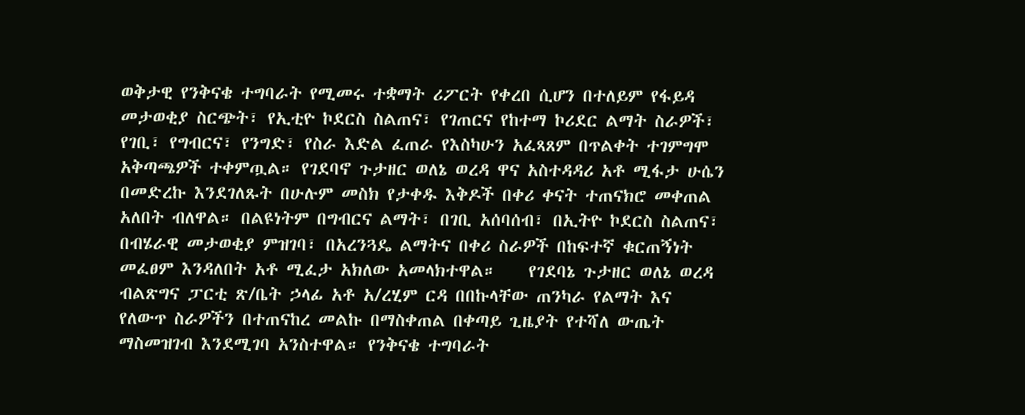ወቅታዊ የንቅናቄ ተግባራት የሚመሩ ተቋማት ሪፖርት የቀረበ ሲሆን በተለይም የፋይዳ መታወቂያ ስርጭት፣ የኢቲዮ ኮደርስ ስልጠና፣ የገጠርና የከተማ ኮሪደር ልማት ስራዎች፣ የገቢ፣ የግብርና፣ የንግድ፣ የስራ እድል ፈጠራ የእስካሁን አፈጻጸም በጥልቀት ተገምግሞ አቅጣጫዎች ተቀምጧል። የገደባኖ ጉታዘር ወለኔ ወረዳ ዋና አስተዳዳሪ አቶ ሚፋታ ሁሴን በመድረኩ እንደገለጹት በሁሉም መስክ የታቀዱ እቅዶች በቀሪ ቀናት ተጠናክሮ መቀጠል አለበት ብለዋል። በልዩነትም በግብርና ልማት፣ በገቢ አሰባሰብ፣ በኢትዮ ኮደርስ ስልጠና፣ በብሄራዊ መታወቂያ ምዝገባ፣ በአረንጓዴ ልማትና በቀሪ ስራዎች በከፍተኛ ቁርጠኝነት መፈፀም እንዳለበት አቶ ሚፈታ አክለው አመላክተዋል።    የገደባኔ ጉታዘር ወለኔ ወረዳ ብልጽግና ፓርቲ ጽ/ቤት ኃላፊ አቶ አ/ረሂም ርዳ በበኩላቸው ጠንካራ የልማት እና የለውጥ ስራዎችን በተጠናከረ መልኩ በማስቀጠል በቀጣይ ጊዜያት የተሻለ ውጤት ማስመዝገብ እንደሚገባ አንስተዋል። የንቅናቄ ተግባራት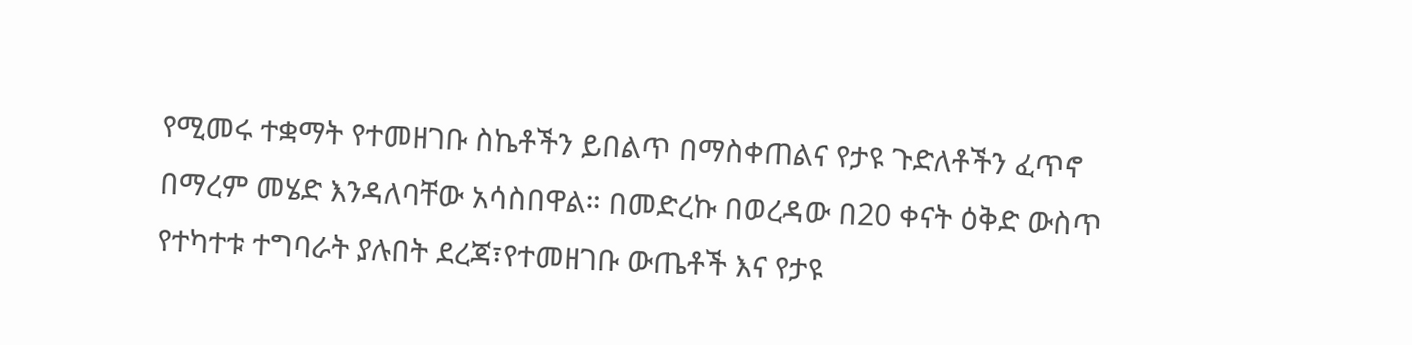የሚመሩ ተቋማት የተመዘገቡ ስኬቶችን ይበልጥ በማስቀጠልና የታዩ ጉድለቶችን ፈጥኖ በማረም መሄድ እንዳለባቸው አሳስበዋል። በመድረኩ በወረዳው በ20 ቀናት ዕቅድ ውስጥ የተካተቱ ተግባራት ያሉበት ደረጃ፣የተመዘገቡ ውጤቶች እና የታዩ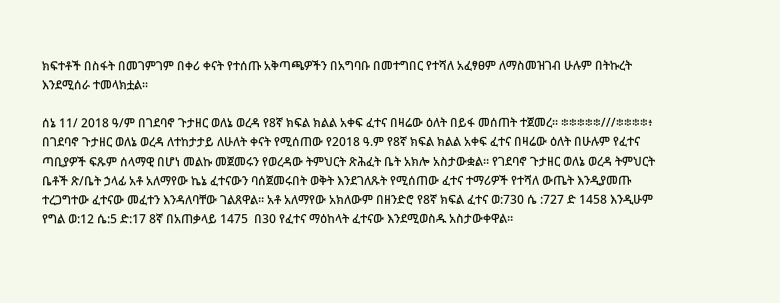ክፍተቶች በስፋት በመገምገም በቀሪ ቀናት የተሰጡ አቅጣጫዎችን በአግባቡ በመተግበር የተሻለ አፈፃፀም ለማስመዝገብ ሁሉም በትኩረት እንደሚሰራ ተመላክቷል።

ሰኔ 11/ 2018 ዓ/ም በገደባኖ ጉታዘር ወለኔ ወረዳ የ8ኛ ክፍል ክልል አቀፍ ፈተና በዛሬው ዕለት በይፋ መሰጠት ተጀመረ። ፨፨፨፨፨///፨፨፨፨፥ በገደባኖ ጉታዘር ወለኔ ወረዳ ለተከታታይ ለሁለት ቀናት የሚሰጠው የ2018 ዓ.ም የ8ኛ ክፍል ክልል አቀፍ ፈተና በዛሬው ዕለት በሁሉም የፈተና ጣቢያዎች ፍጹም ሰላማዊ በሆነ መልኩ መጀመሩን የወረዳው ትምህርት ጽሕፈት ቤት አክሎ አስታውቋል። የገደባኖ ጉታዘር ወለኔ ወረዳ ትምህርት ቤቶች ጽ/ቤት ኃላፊ አቶ አለማየው ኬኔ ፈተናውን ባሰጀመሩበት ወቅት እንደገለጹት የሚሰጠው ፈተና ተማሪዎች የተሻለ ውጤት እንዲያመጡ ተረጋግተው ፈተናው መፈተን እንዳለባቸው ገልጸዋል። አቶ አለማየው አክለውም በዘንድሮ የ8ኛ ክፍል ፈተና ወ:730 ሴ :727 ድ 1458 እንዲሁም የግል ወ:12 ሴ:5 ድ:17 8ኛ በአጠቃላይ 1475  በ30 የፈተና ማዕከላት ፈተናው እንደሚወስዱ አስታውቀዋል።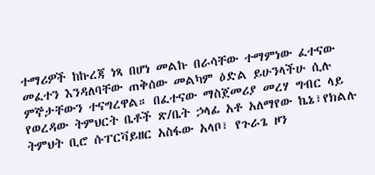ተማሪዎች ከኩረጃ ነጻ በሆነ መልኩ በራሳቸው ተማምነው ፈተናው መፈተን እንዳለባቸው ጠቅሰው መልካም ዕድል ይሁንላችሁ ሲሉ ምኞታቸውን ተናግረዋል። በፈተናው ማስጀመሪያ መረሃ ግብር ላይ የወረዳው ትምህርት ቤቶች ጽ/ቤት ኃላፊ አቶ አለማየው ኬኔ፣የክልሉ ትምህት ቢሮ ሱፐርቫይዘር አስፋው አላቦ፣ የጉራጌ ዞን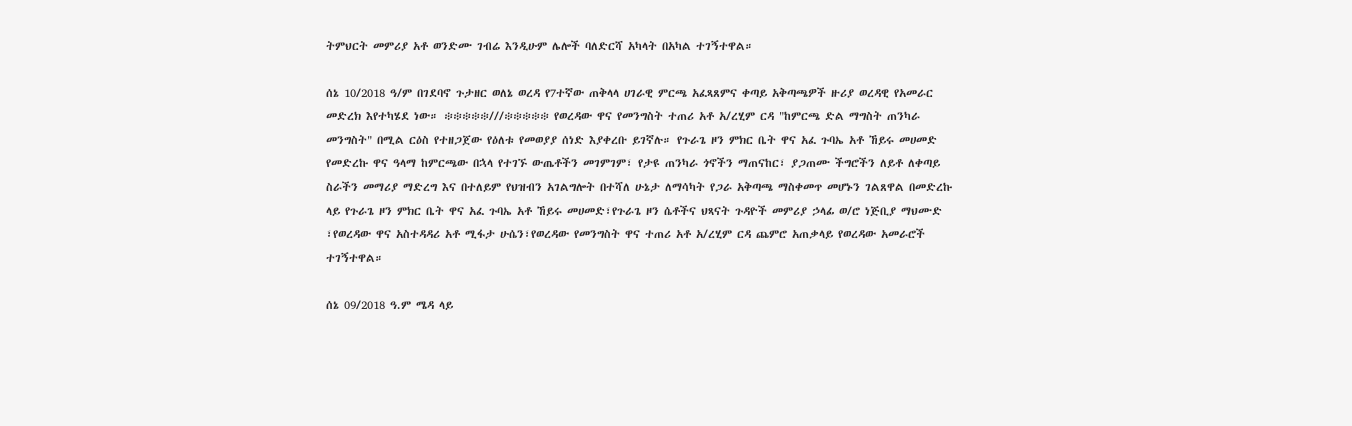ትምህርት መምሪያ አቶ ወንድሙ ገብሬ እንዲሁም ሌሎች ባለድርሻ አካላት በአካል ተገኝተዋል።

ሰኔ 10/2018 ዓ/ም በገደባኖ ጉታዘር ወለኔ ወረዳ የ7ተኛው ጠቅላላ ሀገራዊ ምርጫ አፈጻጸምና ቀጣይ አቅጣጫዎች ዙሪያ ወረዳዊ የአመራር መድረክ እየተካሄደ ነው። ፨፨፨፨፨///፨፨፨፨፨ የወረዳው ዋና የመንግስት ተጠሪ አቶ አ/ረሂም ርዳ "ከምርጫ ድል ማግስት ጠንካራ መንግስት" በሚል ርዕስ የተዘጋጀው የዕለቱ የመወያያ ሰነድ እያቀረቡ ይገኛሉ። የጉራጌ ዞን ምክር ቤት ዋና አፈ ጉባኤ አቶ ኸይሩ መሀመድ የመድረኩ ዋና ዓላማ ከምርጫው በኋላ የተገኙ ውጤቶችን መገምገም፣ የታዩ ጠንካራ ጎኖችን ማጠናከር፣ ያጋጠሙ ችግሮችን ለይቶ ለቀጣይ ስራችን መማሪያ ማድረግ እና በተለይም የህዝብን አገልግሎት በተሻለ ሁኔታ ለማሳካት የጋራ አቅጣጫ ማስቀመጥ መሆኑን ገልጸዋል በመድረኩ ላይ የጉራጌ ዞን ምክር ቤት ዋና አፈ ጉባኤ አቶ ኸይሩ መሀመድ፣የጉራጌ ዞን ሴቶችና ህጻናት ጉዳዮች መምሪያ ኃላፊ ወ/ሮ ነጅቢያ ማህሙድ ፣የወረዳው ዋና አስተዳዳሪ አቶ ሚፋታ ሁሴን፣የወረዳው የመንግስት ዋና ተጠሪ አቶ አ/ረሂም ርዳ ጨምሮ አጠቃላይ የወረዳው አመራሮች ተገኝተዋል።

ሰኔ 09/2018 ዓ.ም ሜዳ ላይ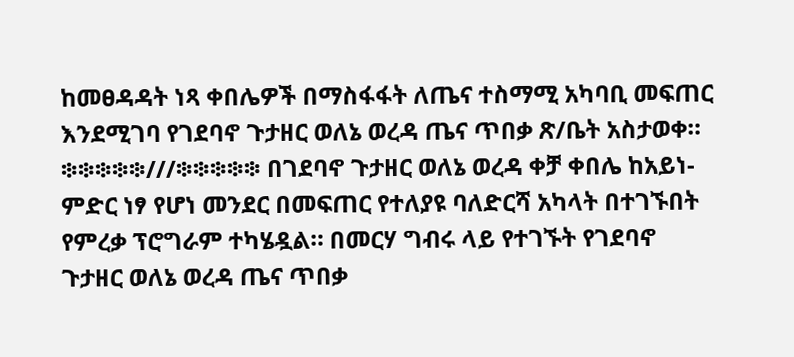ከመፀዳዳት ነጻ ቀበሌዎች በማስፋፋት ለጤና ተስማሚ አካባቢ መፍጠር እንደሚገባ የገደባኖ ጉታዘር ወለኔ ወረዳ ጤና ጥበቃ ጽ/ቤት አስታወቀ። ፨፨፨፨፨///፨፨፨፨፨ በገደባኖ ጉታዘር ወለኔ ወረዳ ቀቻ ቀበሌ ከአይነ-ምድር ነፃ የሆነ መንደር በመፍጠር የተለያዩ ባለድርሻ አካላት በተገኙበት የምረቃ ፕሮግራም ተካሄዷል። በመርሃ ግብሩ ላይ የተገኙት የገደባኖ ጉታዘር ወለኔ ወረዳ ጤና ጥበቃ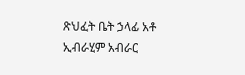ጽህፈት ቤት ኃላፊ አቶ ኢብራሂም አብራር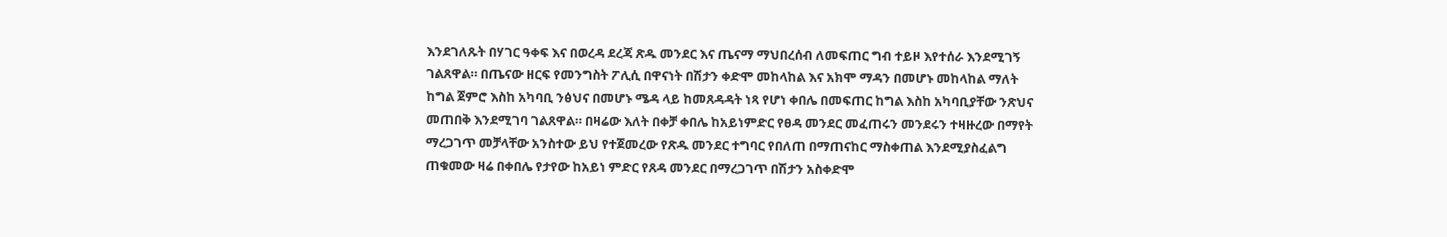እንደገለጹት በሃገር ዓቀፍ እና በወረዳ ደረጃ ጽዱ መንደር እና ጤናማ ማህበረሰብ ለመፍጠር ግብ ተይዞ እየተሰራ እንደሚገኝ ገልጸዋል። በጤናው ዘርፍ የመንግስት ፖሊሲ በዋናነት በሽታን ቀድሞ መከላከል እና አክሞ ማዳን በመሆኑ መከላከል ማለት ከግል ጀምሮ እስከ አካባቢ ንፅህና በመሆኑ ሜዳ ላይ ከመጸዳዳት ነጻ የሆነ ቀበሌ በመፍጠር ከግል እስከ አካባቢያቸው ንጽህና መጠበቅ እንደሚገባ ገልጸዋል። በዛሬው እለት በቀቻ ቀበሌ ከአይነምድር የፀዳ መንደር መፈጠሩን መንደሩን ተዛዙረው በማየት ማረጋገጥ መቻላቸው አንስተው ይህ የተጀመረው የጽዱ መንደር ተግባር የበለጠ በማጠናከር ማስቀጠል እንደሚያስፈልግ ጠቁመው ዛሬ በቀበሌ የታየው ከአይነ ምድር የጸዳ መንደር በማረጋገጥ በሽታን አስቀድሞ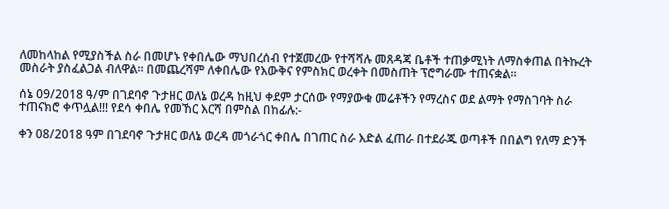ለመከላከል የሚያስችል ስራ በመሆኑ የቀበሌው ማህበረሰብ የተጀመረው የተሻሻሉ መጸዳጃ ቤቶች ተጠቃሚነት ለማስቀጠል በትኩረት መስራት ያስፈልጋል ብለዋል፡፡ በመጨረሻም ለቀበሌው የእውቅና የምስክር ወረቀት በመስጠት ፕሮግራሙ ተጠናቋል።

ሰኔ 09/2018 ዓ/ም በገደባኖ ጉታዘር ወለኔ ወረዳ ከዚህ ቀደም ታርሰው የማያውቁ መሬቶችን የማረስና ወደ ልማት የማስገባት ስራ ተጠናክሮ ቀጥሏል!!! የደሳ ቀበሌ የመኸር እርሻ በምስል በከፊሉ:-

ቀን 08/2018 ዓም በገደባኖ ጉታዘር ወለኔ ወረዳ መጎራጎር ቀበሌ በገጠር ስራ እድል ፈጠራ በተደራጁ ወጣቶች በበልግ የለማ ድንች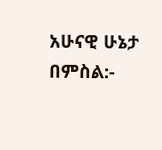አሁናዊ ሁኔታ በምስል:-